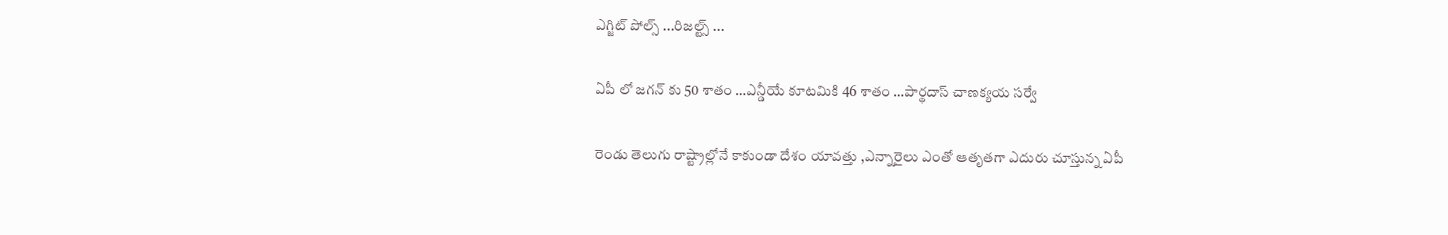ఎగ్జిట్ పోల్స్ ...రిజల్ట్స్ ...

ఏపీ లో జగన్ కు 50 శాతం …ఎన్డీయే కూటమికి 46 శాతం …పార్థదాస్ చాణక్యయ సర్వే

రెండు తెలుగు రాష్ట్రాల్లోనే కాకుండా దేశం యావత్తు ,ఎన్నారైలు ఎంతో ఆతృతగా ఎదురు చూస్తున్న ఏపీ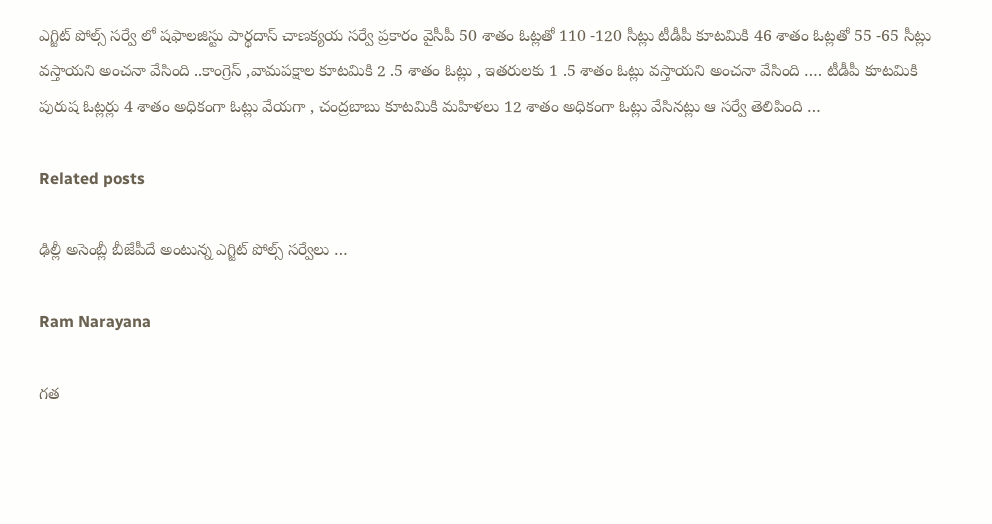ఎగ్జిట్ పోల్స్ సర్వే లో షఫాలజిస్టు పార్థదాస్ చాణక్యయ సర్వే ప్రకారం వైసీపీ 50 శాతం ఓట్లతో 110 -120 సీట్లు టీడీపీ కూటమికి 46 శాతం ఓట్లతో 55 -65 సీట్లు వస్తాయని అంచనా వేసింది ..కాంగ్రెస్ ,వామపక్షాల కూటమికి 2 .5 శాతం ఓట్లు , ఇతరులకు 1 .5 శాతం ఓట్లు వస్తాయని అంచనా వేసింది …. టీడీపీ కూటమికి పురుష ఓట్లర్లు 4 శాతం అధికంగా ఓట్లు వేయగా , చంద్రబాబు కూటమికి మహిళలు 12 శాతం అధికంగా ఓట్లు వేసినట్లు ఆ సర్వే తెలిపింది …

Related posts

ఢిల్లీ అసెంబ్లీ బీజేపీదే అంటున్న ఎగ్జిట్ పోల్స్ సర్వేలు …

Ram Narayana

గత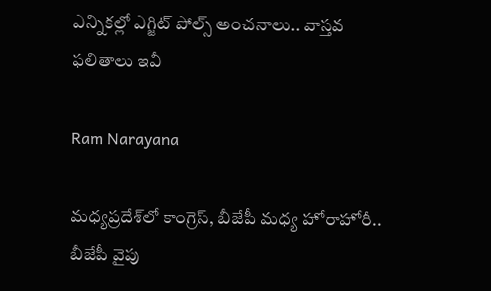ఎన్నికల్లో ఎగ్జిట్ పోల్స్ అంచనాలు.. వాస్తవ ఫలితాలు ఇవీ

Ram Narayana

మధ్యప్రదేశ్‌లో కాంగ్రెస్, బీజేపీ మధ్య హోరాహోరీ.. బీజేపీ వైపు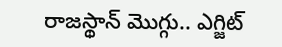రాజస్థాన్ మొగ్గు.. ఎగ్జిట్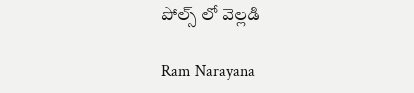పోల్స్ లో వెల్లడి

Ram Narayana